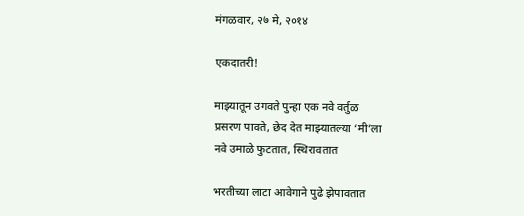मंगळवार, २७ मे, २०१४

एकदातरी!

माझ्यातून उगवते पुन्हा एक नवे वर्तुळ
प्रसरण पावते, छेद देत माझ्यातल्या ‘मी’ला
नवे उमाळे फुटतात, स्थिरावतात

भरतीच्या लाटा आवेगाने पुढे झेपावतात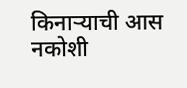किनाऱ्याची आस नकोशी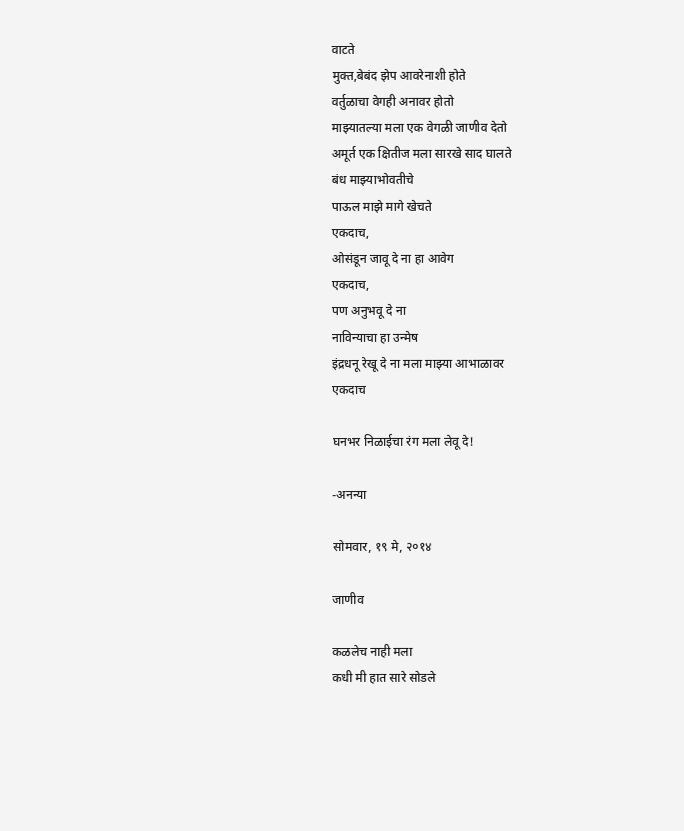वाटते
मुक्त,बेबंद झेप आवरेनाशी होते
वर्तुळाचा वेगही अनावर होतो
माझ्यातल्या मला एक वेगळी जाणीव देतो
अमूर्त एक क्षितीज मला सारखे साद घालते
बंध माझ्याभोवतीचे
पाऊल माझे मागे खेचते
एकदाच,
ओसंडून जावू दे ना हा आवेग
एकदाच,
पण अनुभवू दे ना
नाविन्याचा हा उन्मेष
इंद्रधनू रेखू दे ना मला माझ्या आभाळावर
एकदाच

घनभर निळाईचा रंग मला लेवू दे!

-अनन्या

सोमवार, १९ मे, २०१४

जाणीव

कळलेच नाही मला
कधी मी हात सारे सोडले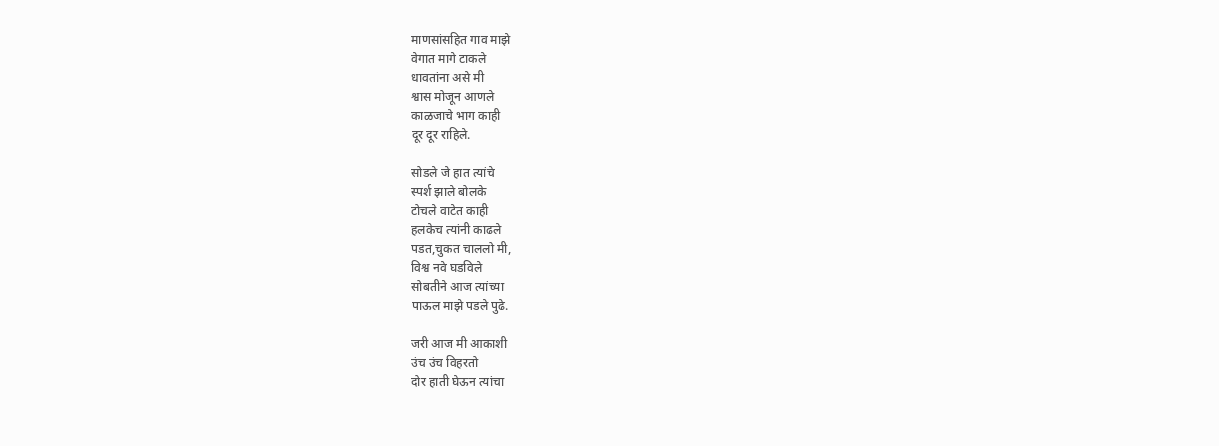माणसांसहित गाव माझे
वेगात मागे टाकले
धावतांना असे मी
श्वास मोजून आणले
काळजाचे भाग काही
दूर दूर राहिले.

सोडले जे हात त्यांचे
स्पर्श झाले बोलके
टोचले वाटेत काही
हलकेच त्यांनी काढले
पडत,चुकत चाललो मी,
विश्व नवे घडविले
सोबतीने आज त्यांच्या
पाऊल माझे पडले पुढे.

जरी आज मी आकाशी
उंच उंच विहरतो
दोर हाती घेऊन त्यांचा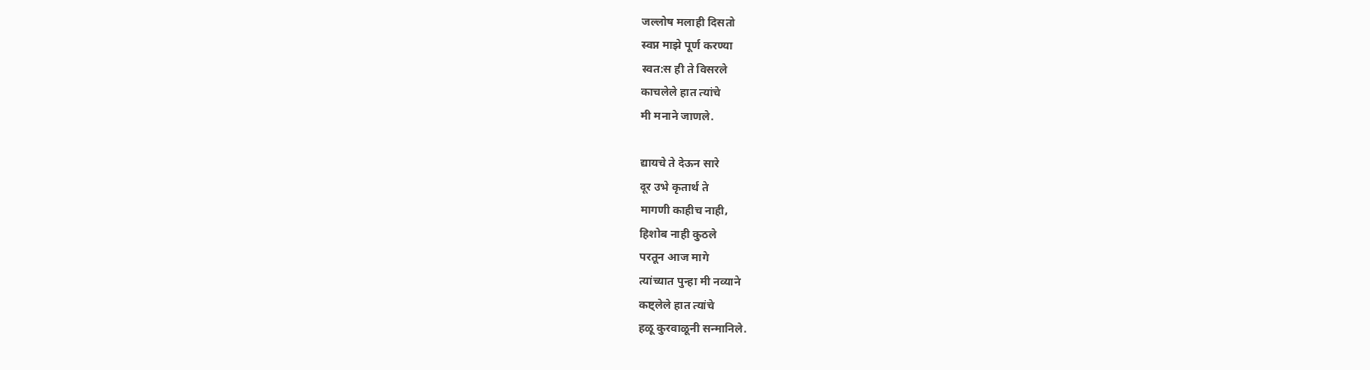जल्लोष मलाही दिसतो
स्वप्न माझे पूर्ण करण्या
स्वत:स ही ते विसरले
काचलेले हात त्यांचे
मी मनाने जाणले.

द्यायचे ते देऊन सारे
दूर उभे कृतार्थ ते
मागणी काहीच नाही,
हिशोब नाही कुठले
परतून आज मागे
त्यांच्यात पुन्हा मी नव्याने
कष्ट्लेले हात त्यांचे
हळू कुरवाळूनी सन्मानिले.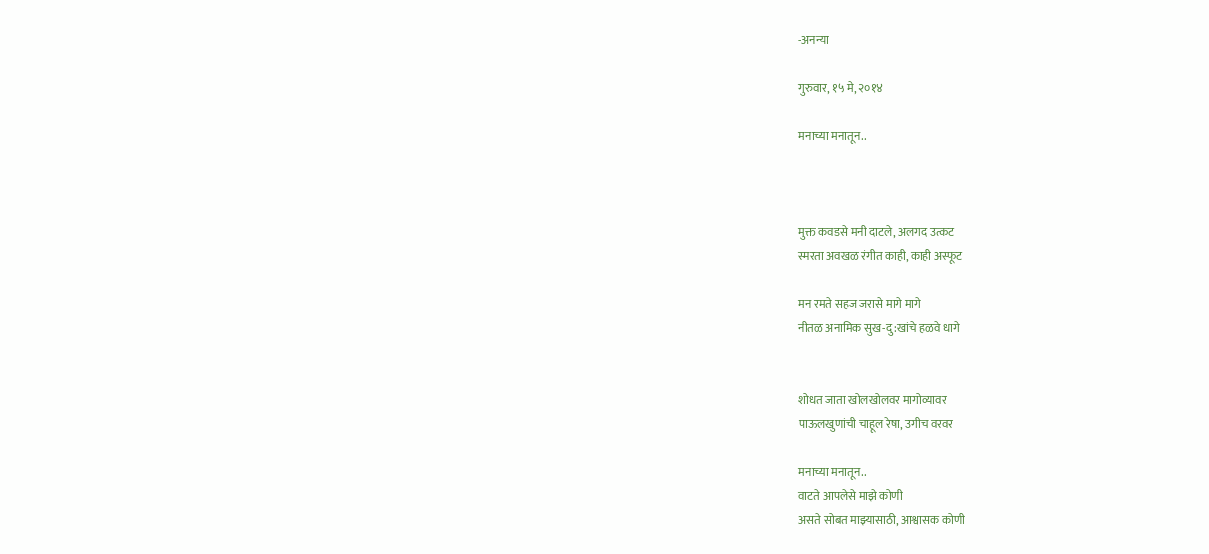-अनन्या

गुरुवार, १५ मे, २०१४

मनाच्या मनातून..



मुक्त कवडसे मनी दाटले, अलगद उत्कट
स्मरता अवखळ रंगीत काही, काही अस्फूट

मन रमते सहज जरासे मागे मागे
नीतळ अनामिक सुख-दु:खांचे हळवे धागे


शोधत जाता खोलखोलवर मागोव्यावर
पाऊलखुणांची चाहूल रेषा, उगीच वरवर

मनाच्या मनातून..
वाटते आपलेसे माझे कोणी
असते सोबत माझ्यासाठी, आश्वासक कोणी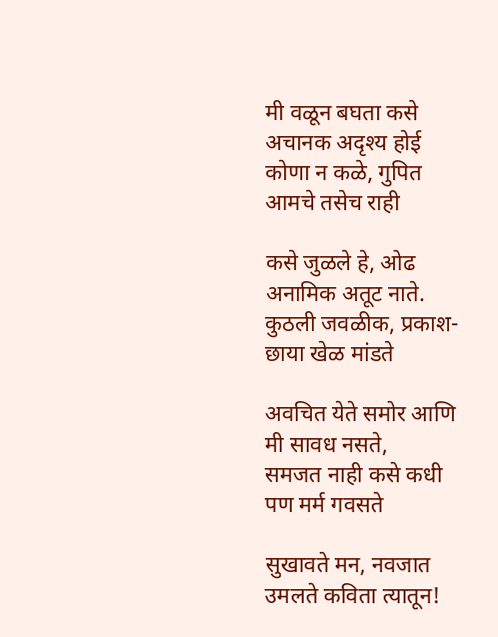मी वळून बघता कसे अचानक अदृश्य होई
कोणा न कळे, गुपित आमचे तसेच राही

कसे जुळले हे, ओढ अनामिक अतूट नाते.
कुठली जवळीक, प्रकाश-छाया खेळ मांडते

अवचित येते समोर आणि मी सावध नसते,
समजत नाही कसे कधी पण मर्म गवसते

सुखावते मन, नवजात उमलते कविता त्यातून!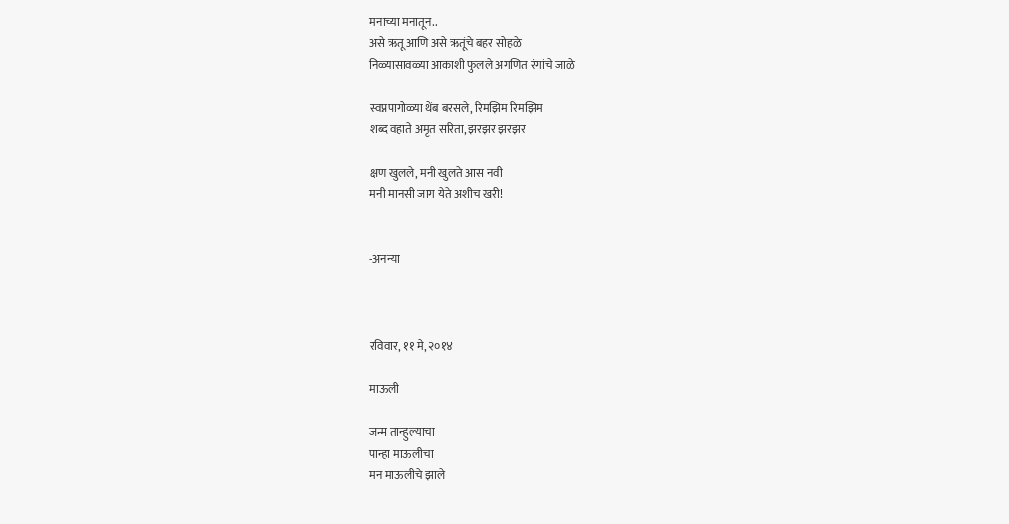मनाच्या मनातून..
असे ऋतू आणि असे ऋतूंचे बहर सोहळे
निळ्यासावळ्या आकाशी फुलले अगणित रंगांचे जाळे

स्वप्नपागोळ्या थेंब बरसले, रिमझिम रिमझिम
शब्द वहाते अमृत सरिता, झरझर झरझर

क्षण खुलले, मनी खुलते आस नवी
मनी मानसी जाग येते अशीच खरी!


-अनन्या



रविवार, ११ मे, २०१४

माऊली

जन्म तान्हुल्याचा
पान्हा माऊलीचा
मन माऊलीचे झाले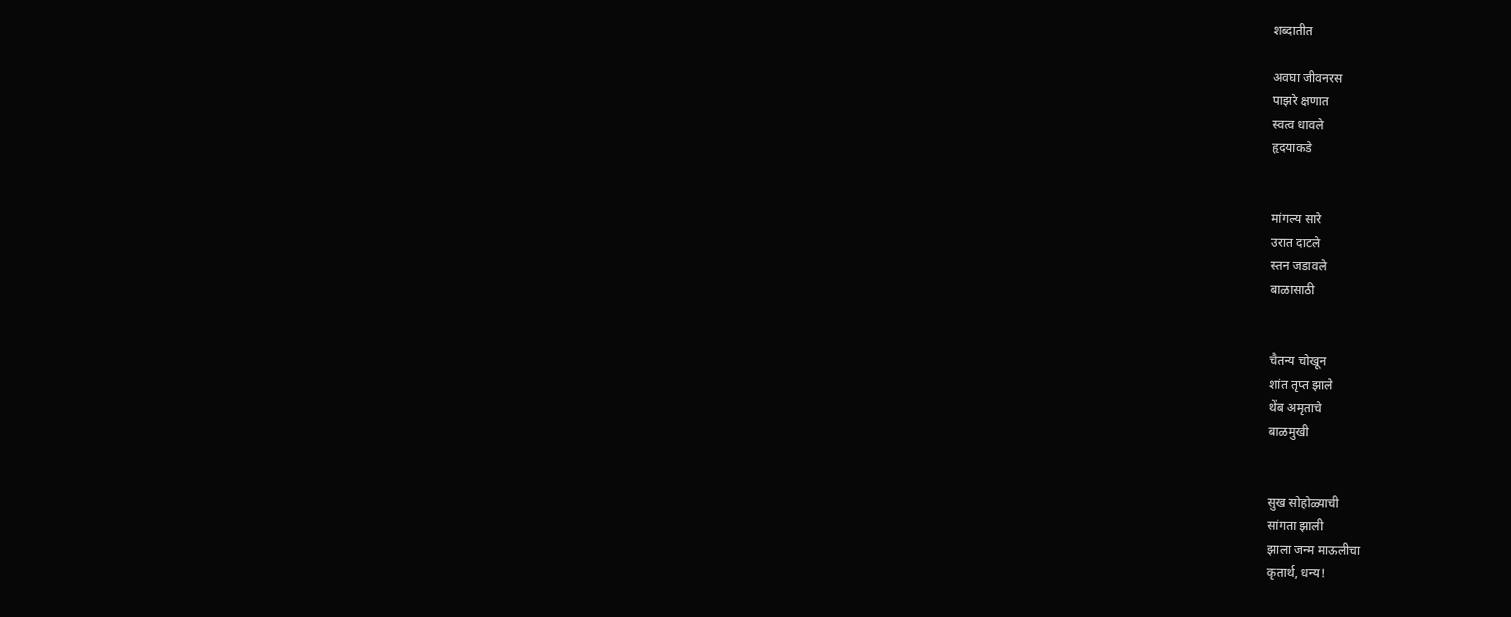शब्दातीत

अवघा जीवनरस
पाझरे क्षणात
स्वत्व धावले
हृदयाकडे


मांगल्य सारे
उरात दाटले
स्तन जडावले
बाळासाठी


चैतन्य चोखून
शांत तृप्त झाले
थेंब अमृताचे
बाळमुखी


सुख सोहोळ्याची
सांगता झाली
झाला जन्म माऊलीचा
कृतार्थ, धन्य!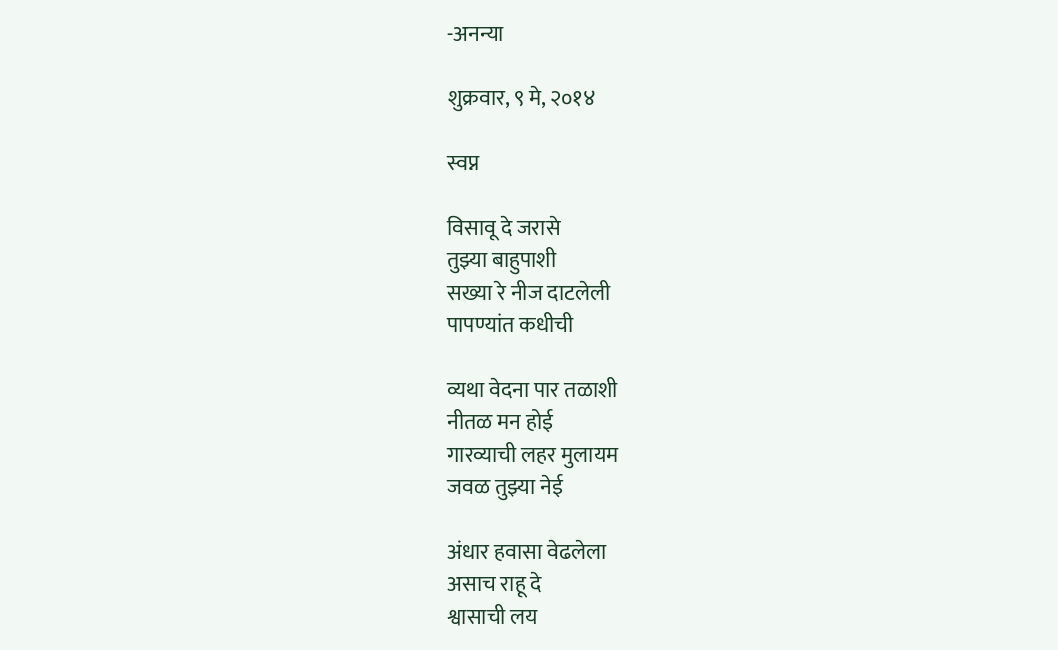-अनन्या

शुक्रवार, ९ मे, २०१४

स्वप्न

विसावू दे जरासे
तुझ्या बाहुपाशी
सख्या रे नीज दाटलेली
पापण्यांत कधीची

व्यथा वेदना पार तळाशी
नीतळ मन होई
गारव्याची लहर मुलायम
जवळ तुझ्या नेई

अंधार हवासा वेढलेला
असाच राहू दे
श्वासाची लय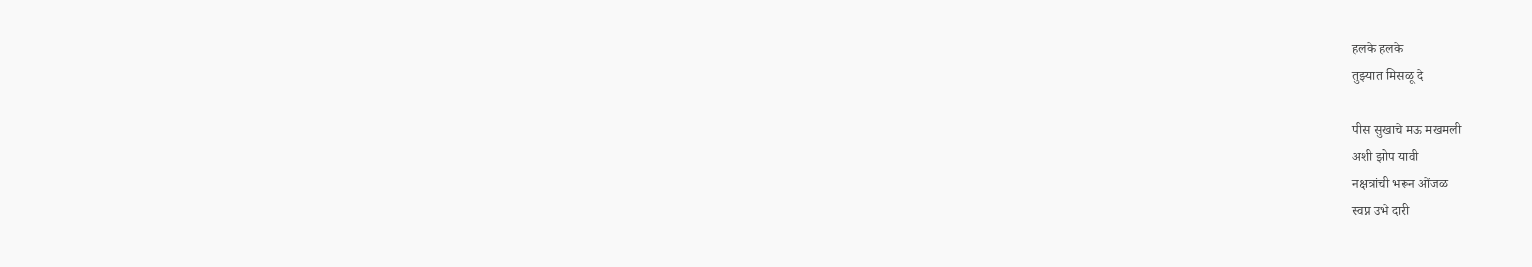हलके हलके
तुझ्यात मिसळू दे

पीस सुखाचे मऊ मखमली
अशी झोप यावी
नक्षत्रांची भरून ओंजळ
स्वप्न उभे दारी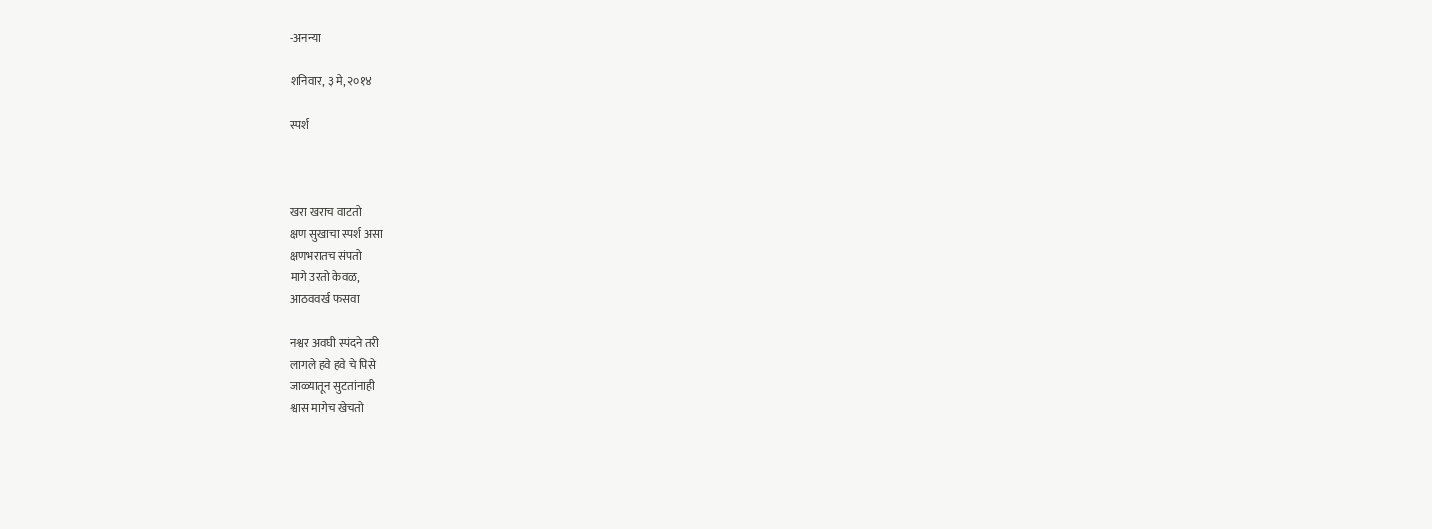-अनन्या

शनिवार, ३ मे, २०१४

स्पर्श



खरा खराच वाटतो
क्षण सुखाचा स्पर्श असा
क्षणभरातच संपतो
मागे उरतो केवळ,
आठववर्ख फसवा

नश्वर अवघी स्पंदने तरी
लागले हवे हवे चे पिसे
जाळ्यातून सुटतांनाही
श्वास मागेच खेचतो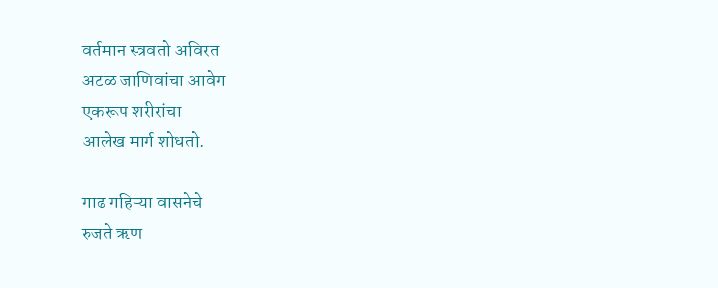वर्तमान स्त्रवतो अविरत
अटळ जाणिवांचा आवेग
एकरूप शरीरांचा
आलेख मार्ग शोधतो.

गाढ गहिऱ्या वासनेचे
रुजते ऋण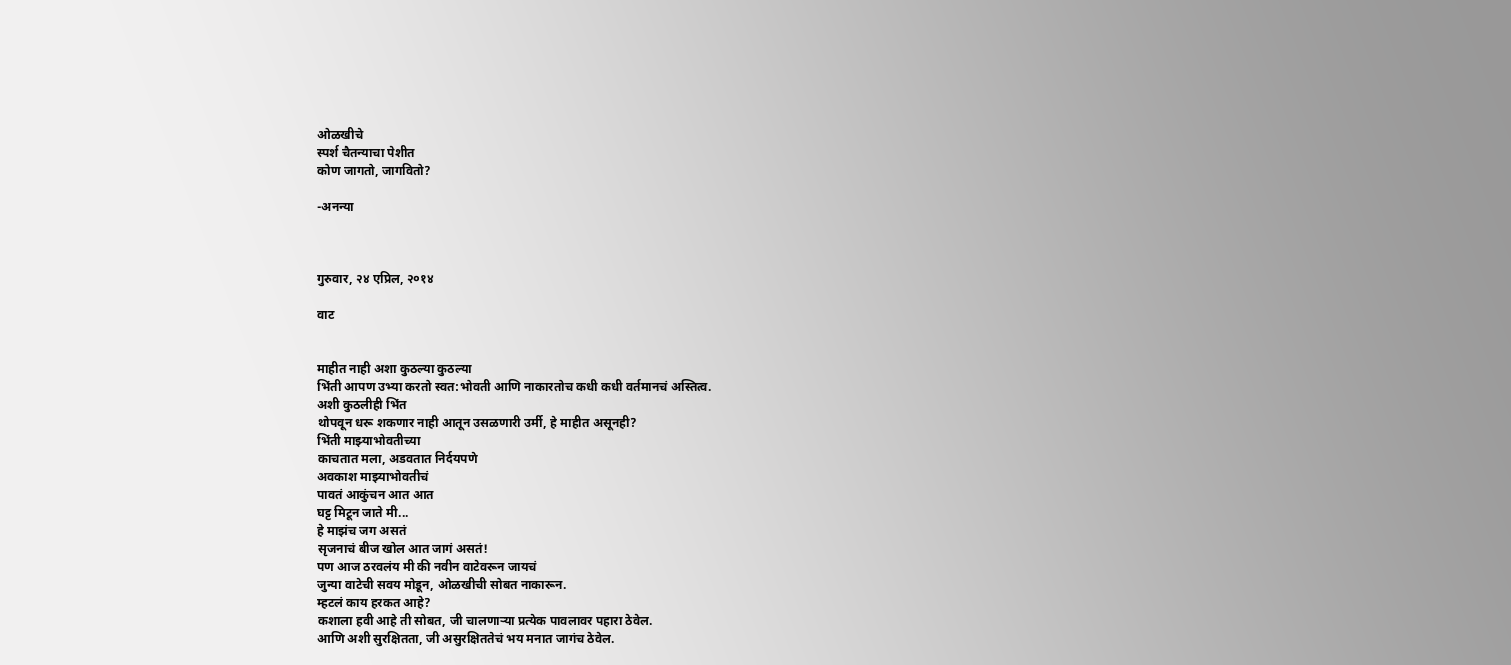ओळखीचे
स्पर्श चैतन्याचा पेशीत
कोण जागतो, जागवितो?

-अनन्या



गुरुवार, २४ एप्रिल, २०१४

वाट


माहीत नाही अशा कुठल्या कुठल्या
भिंती आपण उभ्या करतो स्वत:भोवती आणि नाकारतोच कधी कधी वर्तमानचं अस्तित्व.
अशी कुठलीही भिंत
थोपवून धरू शकणार नाही आतून उसळणारी उर्मी, हे माहीत असूनही?
भिंती माझ्याभोवतीच्या
काचतात मला, अडवतात निर्दयपणे
अवकाश माझ्याभोवतीचं
पावतं आकुंचन आत आत
घट्ट मिटून जाते मी...
हे माझंच जग असतं
सृजनाचं बीज खोल आत जागं असतं!
पण आज ठरवलंय मी की नवीन वाटेवरून जायचं
जुन्या वाटेची सवय मोडून, ओळखीची सोबत नाकारून.
म्हटलं काय हरकत आहे?
कशाला हवी आहे ती सोबत, जी चालणाऱ्या प्रत्येक पावलावर पहारा ठेवेल.
आणि अशी सुरक्षितता, जी असुरक्षिततेचं भय मनात जागंच ठेवेल.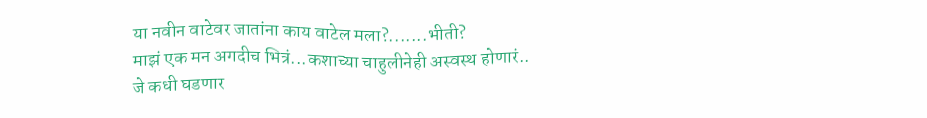या नवीन वाटेवर जातांना काय वाटेल मला?.......भीती?
माझं एक मन अगदीच भित्रं...कशाच्या चाहुलीनेही अस्वस्थ होणारं..
जे कधी घडणार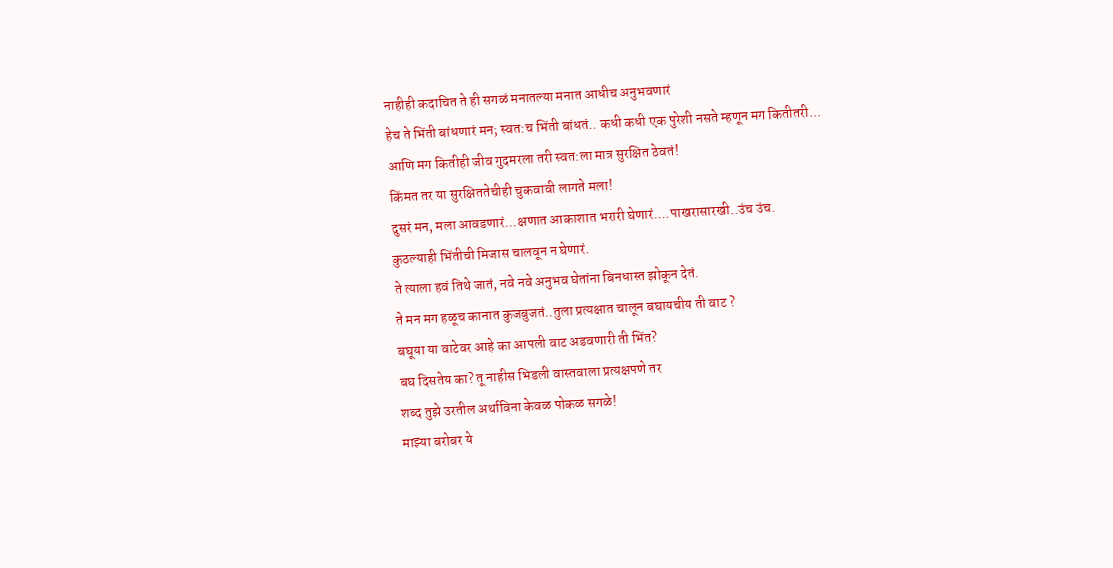नाहीही कदाचित ते ही सगळं मनातल्या मनात आधीच अनुभवणारं
हेच ते भिंती बांधणारं मन; स्वत:च भिंती बांधतं.. कधी कधी एक पुरेशी नसते म्हणून मग कितीतरी...
आणि मग कितीही जीव गुदमरला तरी स्वत:ला मात्र सुरक्षित ठेवतं!
किंमत तर या सुरक्षिततेचीही चुकवावी लागते मला!
दुसरं मन, मला आवडणारं...क्षणात आकाशात भरारी घेणारं....पाखरासारखी..उंच उंच.
कुठल्याही भिंतीची मिजास चालवून न घेणारं.
ते त्याला हवं तिथे जातं, नवे नवे अनुभव घेतांना बिनधास्त झोकून देतं.
ते मन मग हळूच कानात कुजबुजतं..तुला प्रत्यक्षात चालून बघायचीय ती वाट ?
बघूया या वाटेवर आहे का आपली वाट अडवणारी ती भिंत?
बघ दिसतेय का? तू नाहीस भिडली वास्तवाला प्रत्यक्षपणे तर
शब्द तुझे उरतील अर्थाविना केवळ पोकळ सगळे!
माझ्या बरोबर ये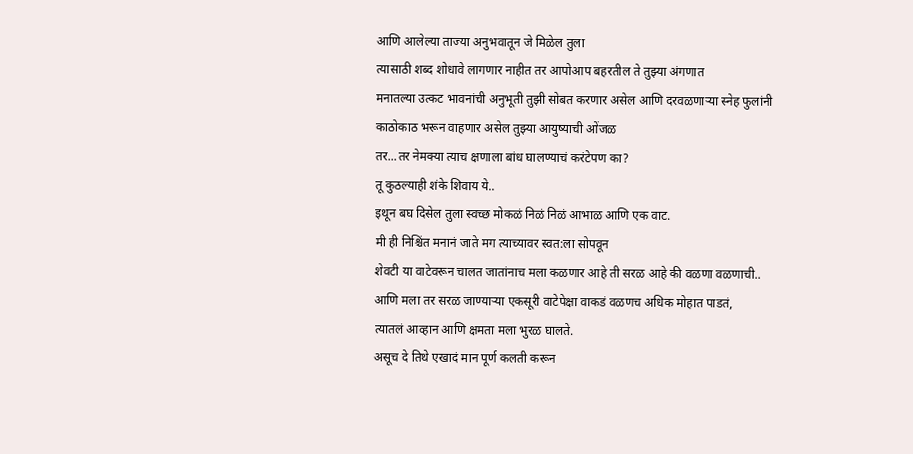आणि आलेल्या ताज्या अनुभवातून जे मिळेल तुला
त्यासाठी शब्द शोधावे लागणार नाहीत तर आपोआप बहरतील ते तुझ्या अंगणात
मनातल्या उत्कट भावनांची अनुभूती तुझी सोबत करणार असेल आणि दरवळणाऱ्या स्नेह फुलांनी
काठोकाठ भरून वाहणार असेल तुझ्या आयुष्याची ओंजळ
तर...तर नेमक्या त्याच क्षणाला बांध घालण्याचं करंटेपण का?
तू कुठल्याही शंके शिवाय ये..
इथून बघ दिसेल तुला स्वच्छ मोकळं निळं निळं आभाळ आणि एक वाट.
मी ही निश्चिंत मनानं जाते मग त्याच्यावर स्वत:ला सोपवून
शेवटी या वाटेवरून चालत जातांनाच मला कळणार आहे ती सरळ आहे की वळणा वळणाची..
आणि मला तर सरळ जाण्याऱ्या एकसूरी वाटेपेक्षा वाकडं वळणच अधिक मोहात पाडतं,
त्यातलं आव्हान आणि क्षमता मला भुरळ घालते.
असूच दे तिथे एखादं मान पूर्ण कलती करून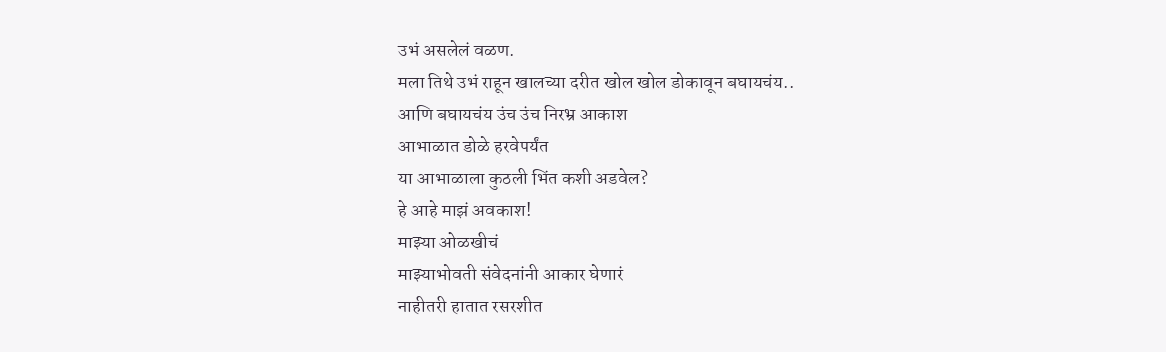उभं असलेलं वळण.
मला तिथे उभं राहून खालच्या दरीत खोल खोल डोकावून बघायचंय..
आणि बघायचंय उंच उंच निरभ्र आकाश
आभाळात डोळे हरवेपर्यंत
या आभाळाला कुठली भिंत कशी अडवेल?
हे आहे माझं अवकाश!
माझ्या ओळखीचं
माझ्याभोवती संवेदनांनी आकार घेणारं
नाहीतरी हातात रसरशीत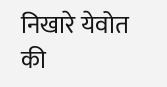निखारे येवोत की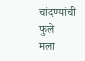चांदण्यांची फुले
मला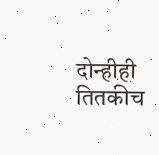दोन्हीही तितकीच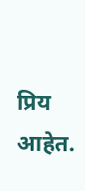प्रिय आहेत.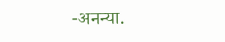-अनन्या.